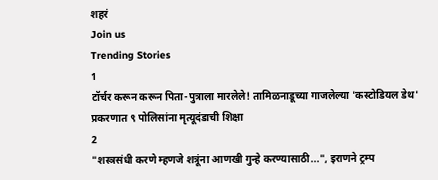शहरं
Join us
Trending Stories
1
टॉर्चर करून करून पिता-पुत्राला मारलेले! तामिळनाडूच्या गाजलेल्या 'कस्टोडियल डेथ' प्रकरणात ९ पोलिसांना मृत्यूदंडाची शिक्षा
2
"शस्त्रसंधी करणे म्हणजे शत्रूंना आणखी गुन्हे करण्यासाठी...", इराणने ट्रम्प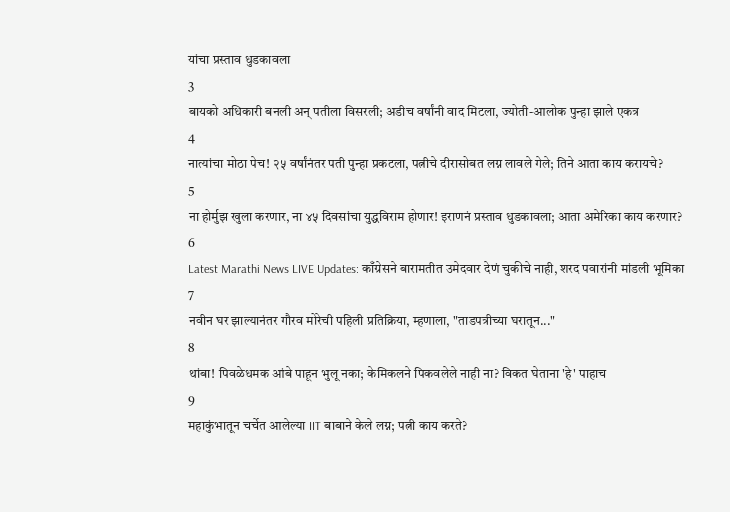यांचा प्रस्ताव धुडकावला
3
बायको अधिकारी बनली अन् पतीला विसरली; अडीच वर्षांनी वाद मिटला, ज्योती-आलोक पुन्हा झाले एकत्र
4
नात्यांचा मोठा पेच! २५ वर्षांनंतर पती पुन्हा प्रकटला, पत्नीचे दीरासोबत लग्न लावले गेले; तिने आता काय करायचे?
5
ना होर्मुझ खुला करणार, ना ४५ दिवसांचा युद्धविराम होणार! इराणनं प्रस्ताव धुडकावला; आता अमेरिका काय करणार?
6
Latest Marathi News LIVE Updates: काँग्रेसने बारामतीत उमेदवार देणं चुकीचे नाही, शरद पवारांनी मांडली भूमिका
7
नवीन घर झाल्यानंतर गौरव मोरेची पहिली प्रतिक्रिया, म्हणाला, "ताडपत्रीच्या घरातून..."
8
थांबा! पिवळेधमक आंबे पाहून भुलू नका; केमिकलने पिकवलेले नाही ना? विकत घेताना 'हे' पाहाच
9
महाकुंभातून चर्चेत आलेल्या IIT बाबाने केले लग्न; पत्नी काय करते?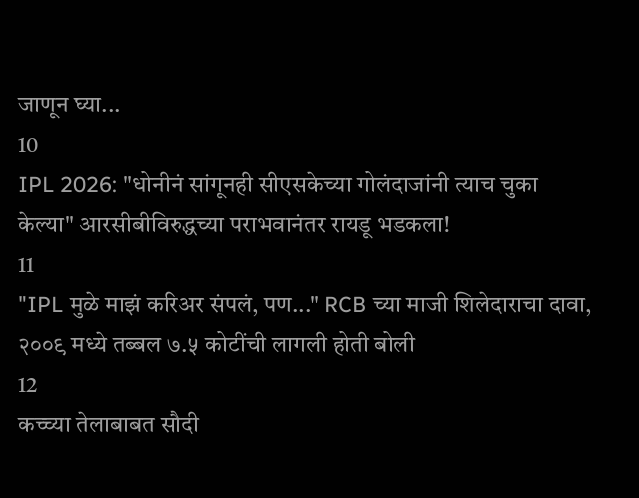जाणून घ्या...
10
IPL 2026: "धोनीनं सांगूनही सीएसकेच्या गोलंदाजांनी त्याच चुका केल्या" आरसीबीविरुद्धच्या पराभवानंतर रायडू भडकला!
11
"IPL मुळे माझं करिअर संपलं, पण..." RCB च्या माजी शिलेदाराचा दावा, २००९ मध्ये तब्बल ७.५ कोटींची लागली होती बोली
12
कच्च्या तेलाबाबत सौदी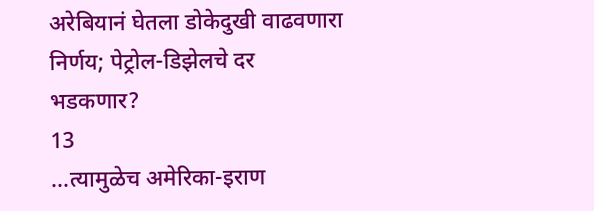अरेबियानं घेतला डोकेदुखी वाढवणारा निर्णय; पेट्रोल-डिझेलचे दर भडकणार?
13
...त्यामुळेच अमेरिका-इराण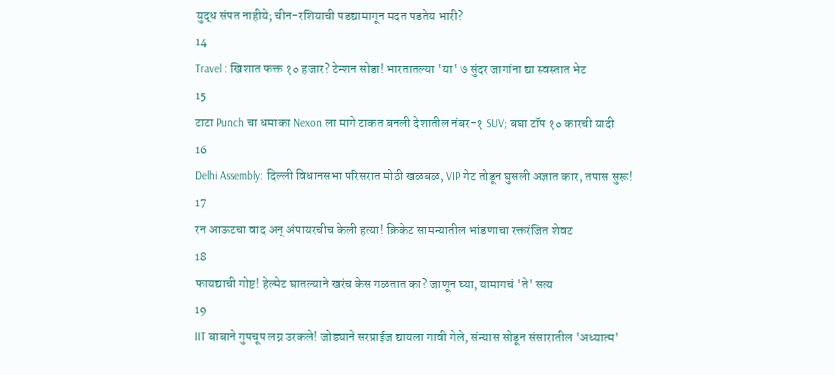युद्ध संपत नाहीये; चीन-रशियाची पडद्यामागून मदत पडतेय भारी?
14
Travel : खिशात फक्त १० हजार? टेन्शन सोडा! भारतातल्या 'या' ७ सुंदर जागांना द्या स्वस्तात भेट
15
टाटा Punch चा धमाका Nexon ला मागे टाकत बनली देशातील नंबर-१ SUV; बघा टॉप १० कारची यादी
16
Delhi Assembly: दिल्ली विधानसभा परिसरात मोठी खळबळ, VIP गेट तोडून घुसली अज्ञात कार, तपास सुरू!
17
रन आऊटचा वाद अन् अंपायरचीच केली हत्या! क्रिकेट सामन्यातील भांडणाचा रक्तरंजित शेवट
18
फायद्याची गोष्ट! हेल्मेट घातल्याने खरंच केस गळतात का? जाणून घ्या, यामागचं 'ते' सत्य
19
IIT बाबाने गुपचूप लग्न उरकले! जोड्याने सरप्राईज द्यायला गावी गेले, संन्यास सोडून संसारातील 'अध्यात्म'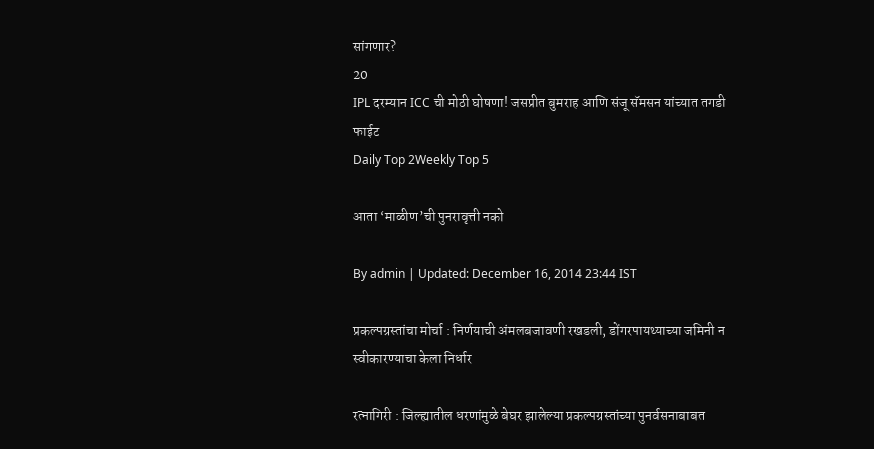सांगणार?
20
IPL दरम्यान ICC ची मोठी घोषणा! जसप्रीत बुमराह आणि संजू सॅमसन यांच्यात तगडी फाईट
Daily Top 2Weekly Top 5

आता ‘माळीण’ची पुनरावृत्ती नको

By admin | Updated: December 16, 2014 23:44 IST

प्रकल्पग्रस्तांचा मोर्चा : निर्णयाची अंमलबजावणी रखडली, डोंगरपायथ्याच्या जमिनी न स्वीकारण्याचा केला निर्धार

रत्नागिरी : जिल्ह्यातील धरणांमुळे बेघर झालेल्या प्रकल्पग्रस्तांच्या पुनर्वसनाबाबत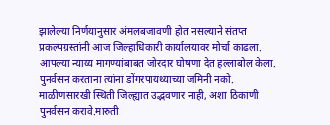झालेल्या निर्णयानुसार अंमलबजावणी होत नसल्याने संतप्त प्रकल्पग्रस्तांनी आज जिल्हाधिकारी कार्यालयावर मोर्चा काढला. आपल्या न्याय्य मागण्यांबाबत जोरदार घोषणा देत हल्लाबोल केला. पुनर्वसन करताना त्यांना डोंगरपायथ्याच्या जमिनी नको. माळीणसारखी स्थिती जिल्ह्यात उद्भवणार नाही, अशा ठिकाणी पुनर्वसन करावे.मारुती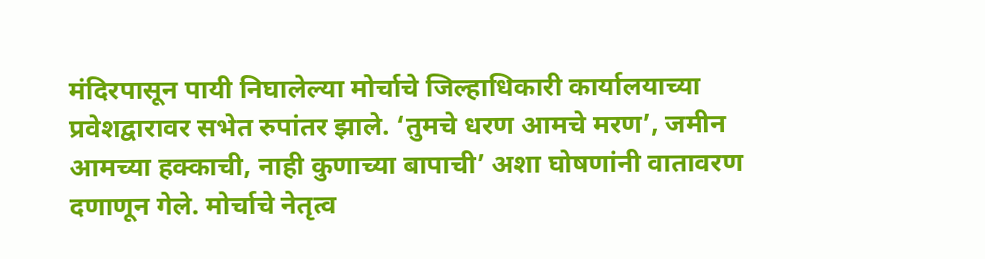मंदिरपासून पायी निघालेल्या मोर्चाचे जिल्हाधिकारी कार्यालयाच्या प्रवेशद्वारावर सभेत रुपांतर झाले. ‘तुमचे धरण आमचे मरण’, जमीन आमच्या हक्काची, नाही कुणाच्या बापाची’ अशा घोषणांनी वातावरण दणाणून गेले. मोर्चाचे नेतृत्व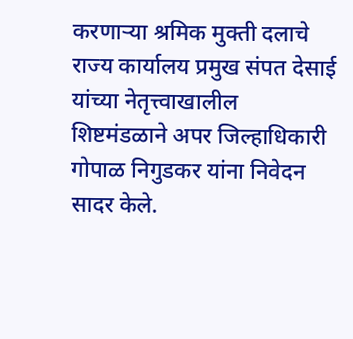करणाऱ्या श्रमिक मुक्ती दलाचे राज्य कार्यालय प्रमुख संपत देसाई यांच्या नेतृत्त्वाखालील शिष्टमंडळाने अपर जिल्हाधिकारी गोपाळ निगुडकर यांना निवेदन सादर केले.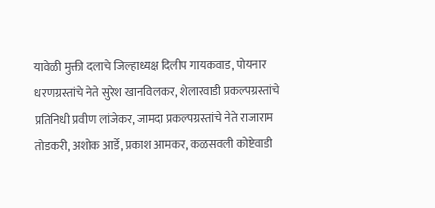यावेळी मुक्ती दलाचे जिल्हाध्यक्ष दिलीप गायकवाड, पोयनार धरणग्रस्तांचे नेते सुरेश खानविलकर, शेलारवाडी प्रकल्पग्रस्तांचे प्रतिनिधी प्रवीण लांजेकर, जामदा प्रकल्पग्रस्तांचे नेते राजाराम तोडकरी, अशोक आर्डे, प्रकाश आमकर, कळसवली कोष्टेवाडी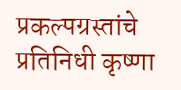प्रकल्पग्रस्तांचे प्रतिनिधी कृष्णा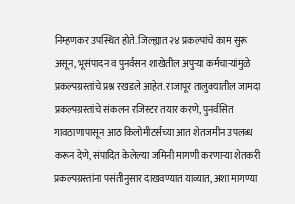निम्हणकर उपस्थित होते. जिल्ह्यात २४ प्रकल्पांचे काम सुरू असून, भूसंपादन व पुनर्वसन शाखेतील अपुऱ्या कर्मचाऱ्यांमुळे प्रकल्पग्रस्तांचे प्रश्न रखडले आहेत. राजापूर तालुक्यातील जामदा प्रकल्पग्रस्तांचे संकलन रजिस्टर तयार करणे, पुनर्वसित गावठाणापासून आठ किलोमीटर्सच्या आत शेतजमीन उपलब्ध करून देणे, संपादित केलेल्या जमिनी मागणी करणाऱ्या शेतकरी प्रकल्पग्रस्तांना पसंतीनुसार दाखवण्यात याव्यात, अशा मागण्या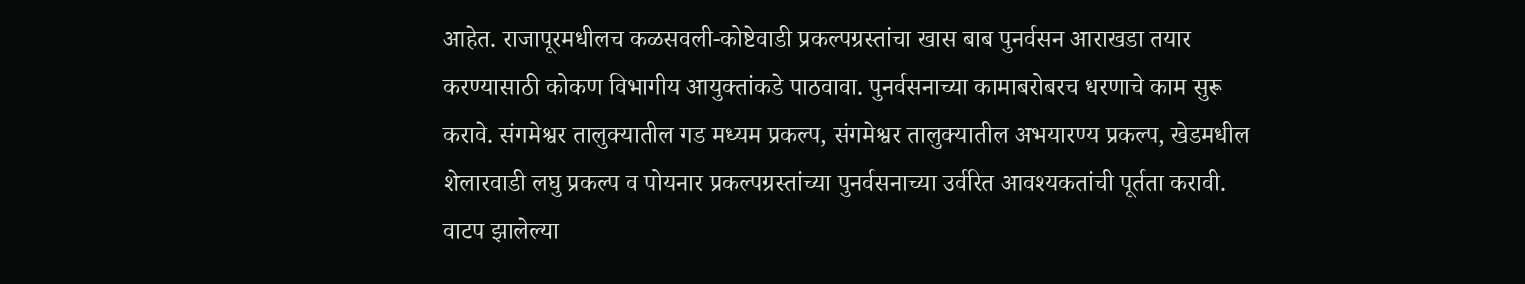आहेत. राजापूरमधीलच कळसवली-कोष्टेवाडी प्रकल्पग्रस्तांचा खास बाब पुनर्वसन आराखडा तयार करण्यासाठी कोकण विभागीय आयुक्तांकडे पाठवावा. पुनर्वसनाच्या कामाबरोबरच धरणाचे काम सुरू करावे. संगमेश्वर तालुक्यातील गड मध्यम प्रकल्प, संगमेश्वर तालुक्यातील अभयारण्य प्रकल्प, खेडमधील शेलारवाडी लघु प्रकल्प व पोयनार प्रकल्पग्रस्तांच्या पुनर्वसनाच्या उर्वरित आवश्यकतांची पूर्तता करावी. वाटप झालेल्या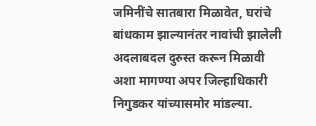जमिनींचे सातबारा मिळावेत, घरांचे बांधकाम झाल्यानंतर नावांची झालेली अदलाबदल दुरुस्त करून मिळावी अशा मागण्या अपर जिल्हाधिकारी निगुडकर यांच्यासमोर मांडल्या.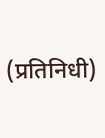(प्रतिनिधी)